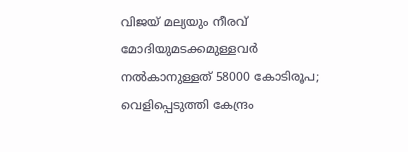വിജയ് മല്യയും നീരവ് മോദിയുമടക്കമുള്ളവര്‍ നല്‍കാനുള്ളത് 58000 കോടിരൂപ; വെളിപ്പെടുത്തി കേന്ദ്രം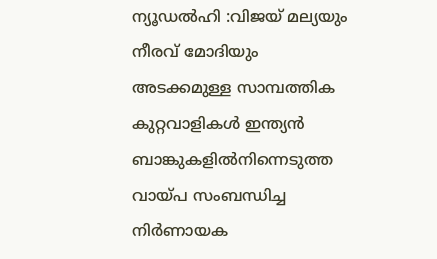ന്യൂഡല്‍ഹി :വിജയ് മല്യയും നീരവ് മോദിയും അടക്കമുള്ള സാമ്പത്തിക കുറ്റവാളികള്‍ ഇന്ത്യന്‍ ബാങ്കുകളില്‍നിന്നെടുത്ത വായ്പ സംബന്ധിച്ച നിര്‍ണായക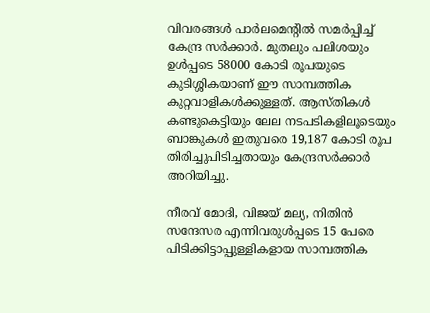വിവരങ്ങള്‍ പാര്‍ലമെന്റില്‍ സമര്‍പ്പിച്ച് കേന്ദ്ര സര്‍ക്കാര്‍. മുതലും പലിശയും ഉള്‍പ്പടെ 58000 കോടി രൂപയുടെ കുടിശ്ശികയാണ് ഈ സാമ്പത്തിക കുറ്റവാളികള്‍ക്കുള്ളത്. ആസ്തികള്‍ കണ്ടുകെട്ടിയും ലേല നടപടികളിലൂടെയും ബാങ്കുകള്‍ ഇതുവരെ 19,187 കോടി രൂപ തിരിച്ചുപിടിച്ചതായും കേന്ദ്രസര്‍ക്കാര്‍ അറിയിച്ചു.

നീരവ് മോദി, വിജയ് മല്യ, നിതിന്‍ സന്ദേസര എന്നിവരുള്‍പ്പടെ 15 പേരെ പിടിക്കിട്ടാപ്പുള്ളികളായ സാമ്പത്തിക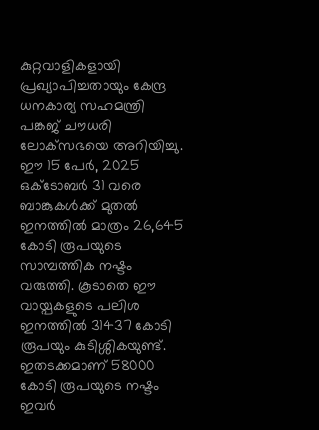കുറ്റവാളികളായി പ്രഖ്യാപിച്ചതായും കേന്ദ്ര ധനകാര്യ സഹമന്ത്രി പങ്കജ് ചൗധരി ലോക്‌സഭയെ അറിയിച്ചു.
ഈ 15 പേര്‍, 2025 ഒക്ടോബര്‍ 31 വരെ ബാങ്കുകള്‍ക്ക് മുതല്‍ ഇനത്തില്‍ മാത്രം 26,645 കോടി രൂപയുടെ സാമ്പത്തിക നഷ്ടം വരുത്തി. കൂടാതെ ഈ വായ്പകളുടെ പലിശ ഇനത്തില്‍ 31437 കോടി രൂപയും കുടിശ്ശികയുണ്ട്. ഇതടക്കമാണ് 58000 കോടി രൂപയുടെ നഷ്ടം ഇവര്‍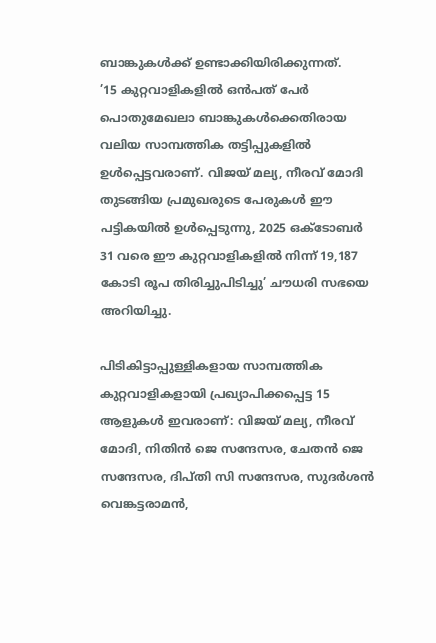ബാങ്കുകള്‍ക്ക് ഉണ്ടാക്കിയിരിക്കുന്നത്.
’15 കുറ്റവാളികളില്‍ ഒന്‍പത് പേര്‍ പൊതുമേഖലാ ബാങ്കുകള്‍ക്കെതിരായ വലിയ സാമ്പത്തിക തട്ടിപ്പുകളില്‍ ഉള്‍പ്പെട്ടവരാണ്. വിജയ് മല്യ, നീരവ് മോദി തുടങ്ങിയ പ്രമുഖരുടെ പേരുകള്‍ ഈ പട്ടികയില്‍ ഉള്‍പ്പെടുന്നു, 2025 ഒക്ടോബര്‍ 31 വരെ ഈ കുറ്റവാളികളില്‍ നിന്ന് 19,187 കോടി രൂപ തിരിച്ചുപിടിച്ചു’ ചൗധരി സഭയെ അറിയിച്ചു.

പിടികിട്ടാപ്പുള്ളികളായ സാമ്പത്തിക കുറ്റവാളികളായി പ്രഖ്യാപിക്കപ്പെട്ട 15 ആളുകള്‍ ഇവരാണ്: വിജയ് മല്യ, നീരവ് മോദി, നിതിന്‍ ജെ സന്ദേസര, ചേതന്‍ ജെ സന്ദേസര, ദിപ്തി സി സന്ദേസര, സുദര്‍ശന്‍ വെങ്കട്ടരാമന്‍,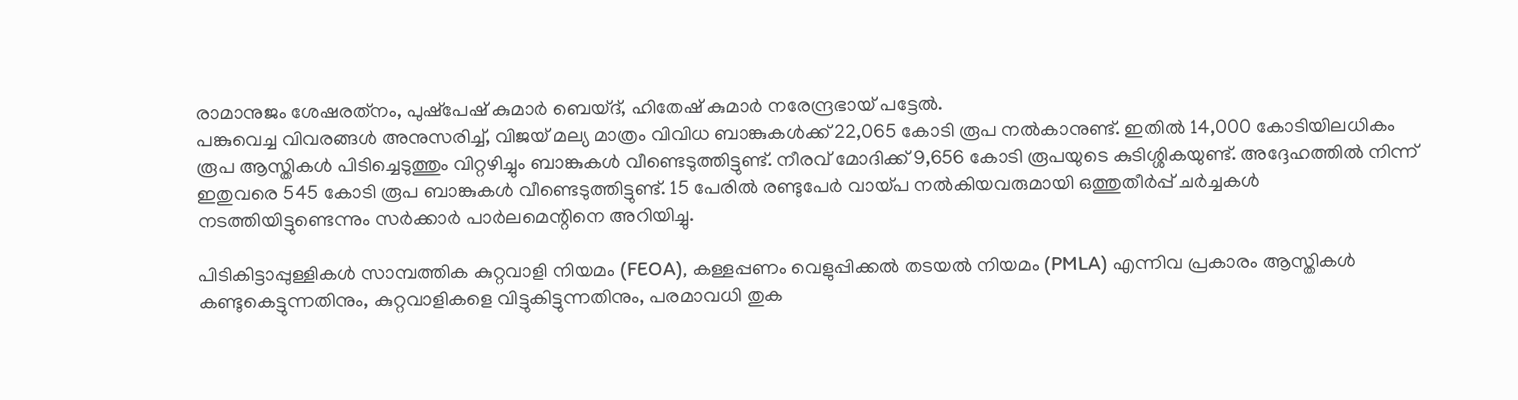രാമാനുജം ശേഷരത്‌നം, പുഷ്‌പേഷ് കുമാര്‍ ബെയ്ദ്, ഹിതേഷ് കുമാര്‍ നരേന്ദ്രഭായ് പട്ടേല്‍.
പങ്കുവെച്ച വിവരങ്ങള്‍ അനുസരിച്ച്, വിജയ് മല്യ മാത്രം വിവിധ ബാങ്കുകള്‍ക്ക് 22,065 കോടി രൂപ നല്‍കാനുണ്ട്. ഇതില്‍ 14,000 കോടിയിലധികം രൂപ ആസ്തികള്‍ പിടിച്ചെടുത്തും വിറ്റഴിച്ചും ബാങ്കുകള്‍ വീണ്ടെടുത്തിട്ടുണ്ട്. നീരവ് മോദിക്ക് 9,656 കോടി രൂപയുടെ കുടിശ്ശികയുണ്ട്. അദ്ദേഹത്തില്‍ നിന്ന് ഇതുവരെ 545 കോടി രൂപ ബാങ്കുകള്‍ വീണ്ടെടുത്തിട്ടുണ്ട്. 15 പേരില്‍ രണ്ടുപേര്‍ വായ്പ നല്‍കിയവരുമായി ഒത്തുതീര്‍പ്പ് ചര്‍ച്ചകള്‍ നടത്തിയിട്ടുണ്ടെന്നും സര്‍ക്കാര്‍ പാര്‍ലമെന്റിനെ അറിയിച്ചു.

പിടികിട്ടാപ്പുള്ളികൾ സാമ്പത്തിക കുറ്റവാളി നിയമം (FEOA), കള്ളപ്പണം വെളുപ്പിക്കല്‍ തടയല്‍ നിയമം (PMLA) എന്നിവ പ്രകാരം ആസ്തികള്‍ കണ്ടുകെട്ടുന്നതിനും, കുറ്റവാളികളെ വിട്ടുകിട്ടുന്നതിനും, പരമാവധി തുക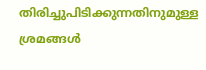തിരിച്ചുപിടിക്കുന്നതിനുമുള്ള ശ്രമങ്ങള്‍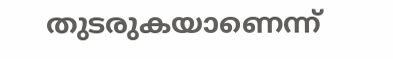തുടരുകയാണെന്ന്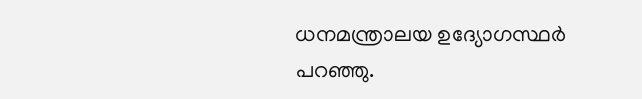ധനമന്ത്രാലയ ഉദ്യോഗസ്ഥര്‍ പറഞ്ഞു.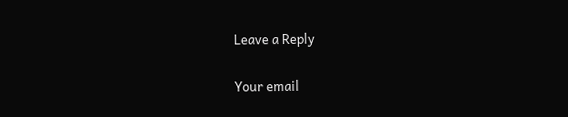Leave a Reply

Your email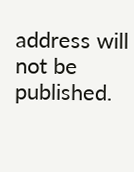address will not be published.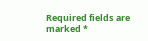Required fields are marked *